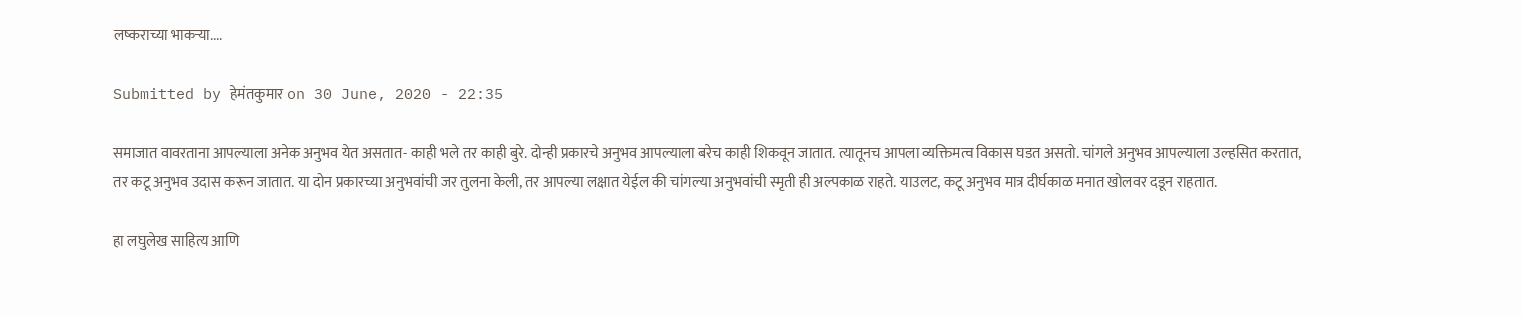लष्कराच्या भाकऱ्या....

Submitted by हेमंतकुमार on 30 June, 2020 - 22:35

समाजात वावरताना आपल्याला अनेक अनुभव येत असतात- काही भले तर काही बुरे. दोन्ही प्रकारचे अनुभव आपल्याला बरेच काही शिकवून जातात. त्यातूनच आपला व्यक्तिमत्व विकास घडत असतो. चांगले अनुभव आपल्याला उल्हसित करतात, तर कटू अनुभव उदास करून जातात. या दोन प्रकारच्या अनुभवांची जर तुलना केली, तर आपल्या लक्षात येईल की चांगल्या अनुभवांची स्मृती ही अल्पकाळ राहते. याउलट, कटू अनुभव मात्र दीर्घकाळ मनात खोलवर दडून राहतात.

हा लघुलेख साहित्य आणि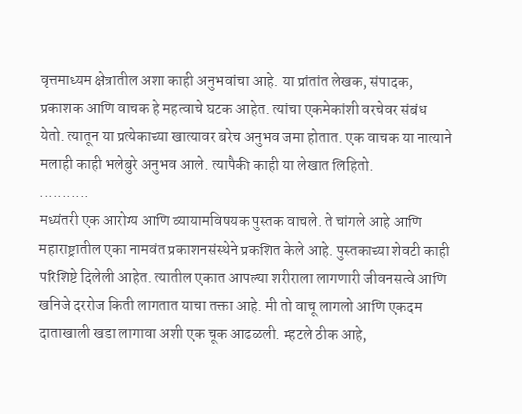वृत्तमाध्यम क्षेत्रातील अशा काही अनुभवांचा आहे. या प्रांतांत लेखक, संपादक, प्रकाशक आणि वाचक हे महत्वाचे घटक आहेत. त्यांचा एकमेकांशी वरचेवर संबंध येतो. त्यातून या प्रत्येकाच्या खात्यावर बरेच अनुभव जमा होतात. एक वाचक या नात्याने मलाही काही भलेबुरे अनुभव आले. त्यापैकी काही या लेखात लिहितो.
...........
मध्यंतरी एक आरोग्य आणि व्यायामविषयक पुस्तक वाचले. ते चांगले आहे आणि महाराष्ट्रातील एका नामवंत प्रकाशनसंस्थेने प्रकशित केले आहे. पुस्तकाच्या शेवटी काही परिशिष्टे दिलेली आहेत. त्यातील एकात आपल्या शरीराला लागणारी जीवनसत्वे आणि खनिजे दररोज किती लागतात याचा तक्ता आहे. मी तो वाचू लागलो आणि एकदम दाताखाली खडा लागावा अशी एक चूक आढळली. म्हटले ठीक आहे,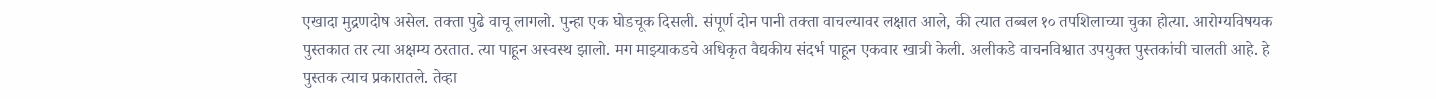एखादा मुद्रणदोष असेल. तक्ता पुढे वाचू लागलो. पुन्हा एक घोडचूक दिसली. संपूर्ण दोन पानी तक्ता वाचल्यावर लक्षात आले, की त्यात तब्बल १० तपशिलाच्या चुका होत्या. आरोग्यविषयक पुस्तकात तर त्या अक्षम्य ठरतात. त्या पाहून अस्वस्थ झालो. मग माझ्याकडचे अधिकृत वैद्यकीय संदर्भ पाहून एकवार खात्री केली. अलीकडे वाचनविश्वात उपयुक्त पुस्तकांची चालती आहे. हे पुस्तक त्याच प्रकारातले. तेव्हा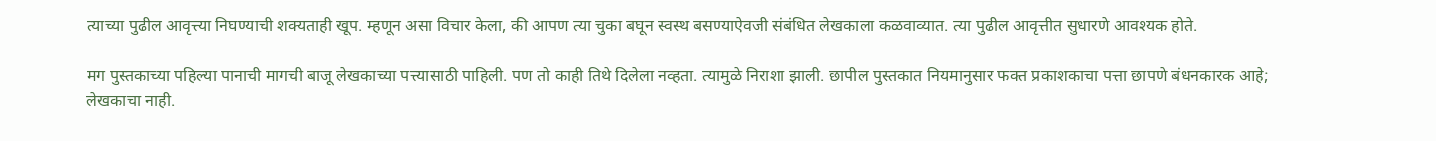त्याच्या पुढील आवृत्त्या निघण्याची शक्यताही खूप. म्हणून असा विचार केला, की आपण त्या चुका बघून स्वस्थ बसण्याऐवजी संबंधित लेखकाला कळवाव्यात. त्या पुढील आवृत्तीत सुधारणे आवश्यक होते.

मग पुस्तकाच्या पहिल्या पानाची मागची बाजू लेखकाच्या पत्त्यासाठी पाहिली. पण तो काही तिथे दिलेला नव्हता. त्यामुळे निराशा झाली. छापील पुस्तकात नियमानुसार फक्त प्रकाशकाचा पत्ता छापणे बंधनकारक आहे; लेखकाचा नाही.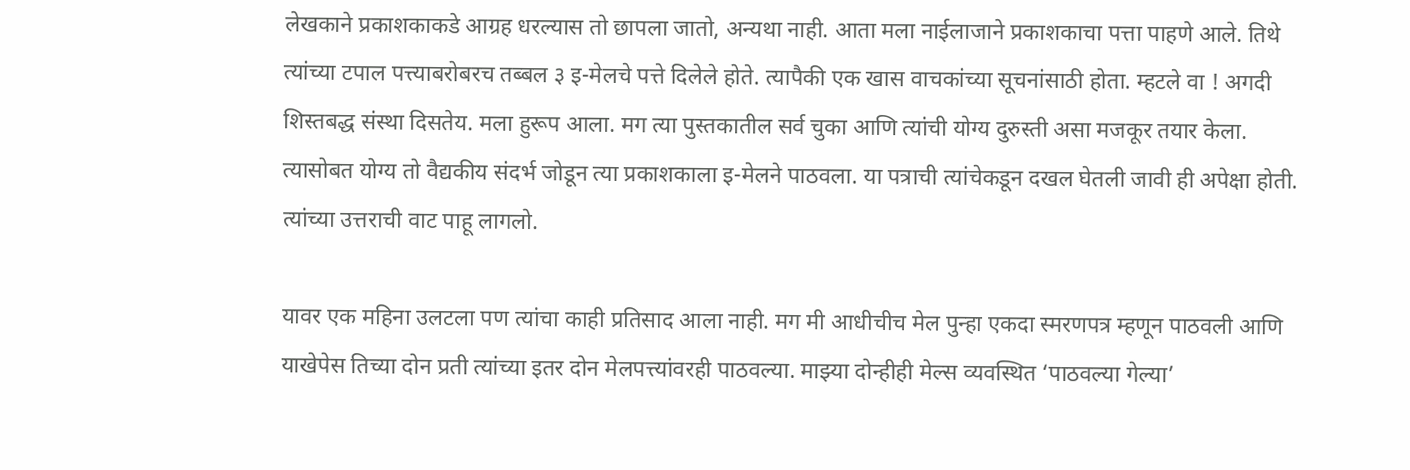लेखकाने प्रकाशकाकडे आग्रह धरल्यास तो छापला जातो, अन्यथा नाही. आता मला नाईलाजाने प्रकाशकाचा पत्ता पाहणे आले. तिथे त्यांच्या टपाल पत्त्याबरोबरच तब्बल ३ इ-मेलचे पत्ते दिलेले होते. त्यापैकी एक खास वाचकांच्या सूचनांसाठी होता. म्हटले वा ! अगदी शिस्तबद्ध संस्था दिसतेय. मला हुरूप आला. मग त्या पुस्तकातील सर्व चुका आणि त्यांची योग्य दुरुस्ती असा मजकूर तयार केला. त्यासोबत योग्य तो वैद्यकीय संदर्भ जोडून त्या प्रकाशकाला इ-मेलने पाठवला. या पत्राची त्यांचेकडून दखल घेतली जावी ही अपेक्षा होती. त्यांच्या उत्तराची वाट पाहू लागलो.

यावर एक महिना उलटला पण त्यांचा काही प्रतिसाद आला नाही. मग मी आधीचीच मेल पुन्हा एकदा स्मरणपत्र म्हणून पाठवली आणि याखेपेस तिच्या दोन प्रती त्यांच्या इतर दोन मेलपत्त्यांवरही पाठवल्या. माझ्या दोन्हीही मेल्स व्यवस्थित ‘पाठवल्या गेल्या’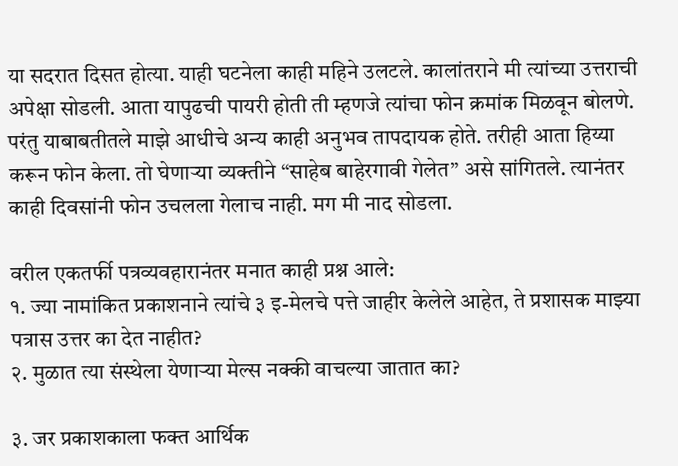या सदरात दिसत होत्या. याही घटनेला काही महिने उलटले. कालांतराने मी त्यांच्या उत्तराची अपेक्षा सोडली. आता यापुढची पायरी होती ती म्हणजे त्यांचा फोन क्रमांक मिळवून बोलणे. परंतु याबाबतीतले माझे आधीचे अन्य काही अनुभव तापदायक होते. तरीही आता हिय्या करून फोन केला. तो घेणाऱ्या व्यक्तीने “साहेब बाहेरगावी गेलेत” असे सांगितले. त्यानंतर काही दिवसांनी फोन उचलला गेलाच नाही. मग मी नाद सोडला.

वरील एकतर्फी पत्रव्यवहारानंतर मनात काही प्रश्न आले:
१. ज्या नामांकित प्रकाशनाने त्यांचे ३ इ-मेलचे पत्ते जाहीर केलेले आहेत, ते प्रशासक माझ्या पत्रास उत्तर का देत नाहीत?
२. मुळात त्या संस्थेला येणाऱ्या मेल्स नक्की वाचल्या जातात का?

३. जर प्रकाशकाला फक्त आर्थिक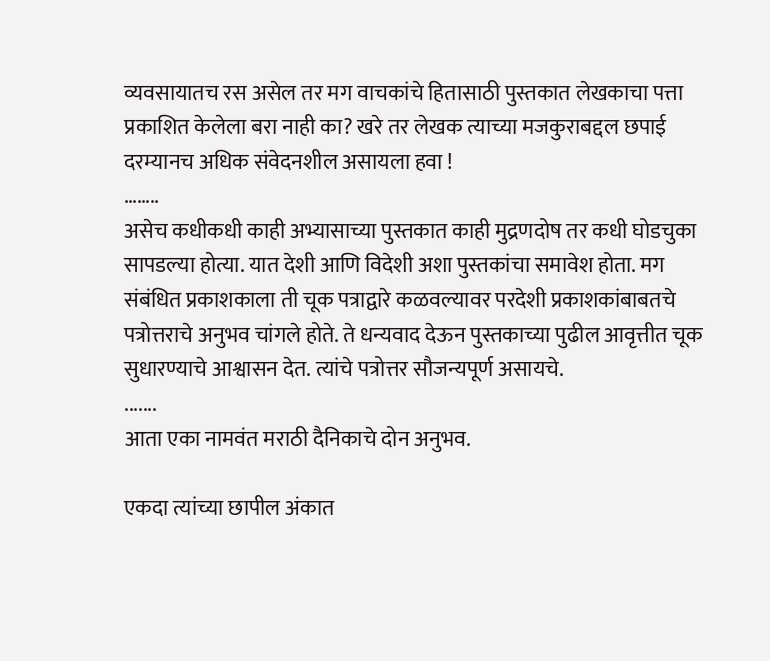व्यवसायातच रस असेल तर मग वाचकांचे हितासाठी पुस्तकात लेखकाचा पत्ता प्रकाशित केलेला बरा नाही का? खरे तर लेखक त्याच्या मजकुराबद्दल छपाई दरम्यानच अधिक संवेदनशील असायला हवा !
……..
असेच कधीकधी काही अभ्यासाच्या पुस्तकात काही मुद्रणदोष तर कधी घोडचुका सापडल्या होत्या. यात देशी आणि विदेशी अशा पुस्तकांचा समावेश होता. मग संबंधित प्रकाशकाला ती चूक पत्राद्वारे कळवल्यावर परदेशी प्रकाशकांबाबतचे पत्रोत्तराचे अनुभव चांगले होते. ते धन्यवाद देऊन पुस्तकाच्या पुढील आवृत्तीत चूक सुधारण्याचे आश्वासन देत. त्यांचे पत्रोत्तर सौजन्यपूर्ण असायचे.
.......
आता एका नामवंत मराठी दैनिकाचे दोन अनुभव.

एकदा त्यांच्या छापील अंकात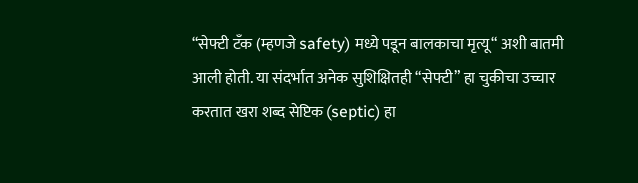“सेफ्टी टँक (म्हणजे safety) मध्ये पडून बालकाचा मृत्यू“ अशी बातमी आली होती. या संदर्भात अनेक सुशिक्षितही “सेफ्टी” हा चुकीचा उच्चार करतात खरा शब्द सेप्टिक (septic) हा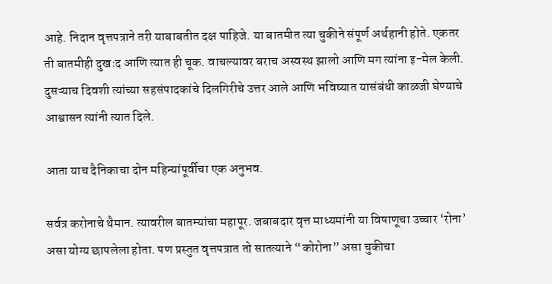आहे. निदान वृत्तपत्राने तरी याबाबतीत दक्ष पाहिजे. या बातमीत त्या चुकीने संपूर्ण अर्थहानी होते. एकतर ती बातमीही दुखःद आणि त्यात ही चूक. वाचल्यावर बराच अस्वस्थ झालो आणि मग त्यांना इ-मेल केली. दुसऱ्याच दिवशी त्यांच्या सहसंपादकांचे दिलगिरीचे उत्तर आले आणि भविष्यात यासंबंधी काळजी घेण्याचे आश्वासन त्यांनी त्यात दिले.

आता याच दैनिकाचा दोन महिन्यांपूर्वीचा एक अनुभव.

सर्वत्र करोनाचे थैमान. त्यावरील बातम्यांचा महापूर. जबाबदार वृत्त माध्यमांनी या विषाणूचा उच्चार ‘रोना’ असा योग्य छापलेला होता. पण प्रस्तुत वृत्तपत्रात तो सातत्याने “कोरोना” असा चुकीचा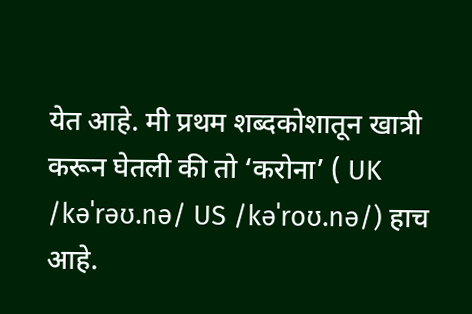येत आहे. मी प्रथम शब्दकोशातून खात्री करून घेतली की तो ‘करोना’ ( UK /kəˈrəʊ.nə/ US /kəˈroʊ.nə/) हाच आहे.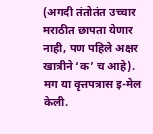(अगदी तंतोतंत उच्चार मराठीत छापता येणार नाही, पण पहिले अक्षर खात्रीने ‘क’ च आहे). मग या वृत्तपत्रास इ-मेल केली.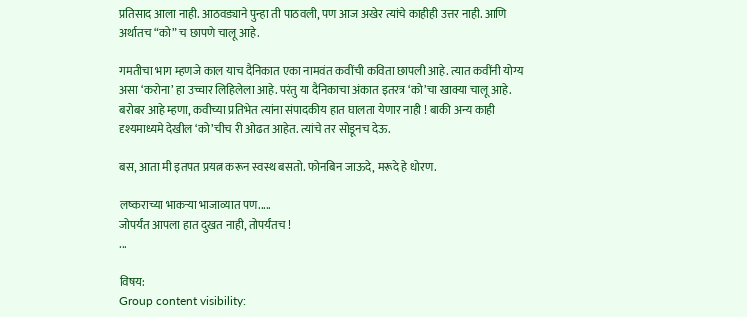प्रतिसाद आला नाही. आठवड्याने पुन्हा ती पाठवली, पण आज अखेर त्यांचे काहीही उत्तर नाही. आणि अर्थातच “को” च छापणे चालू आहे.

गमतीचा भाग म्हणजे काल याच दैनिकात एका नामवंत कवींची कविता छापली आहे. त्यात कवींनी योग्य असा ‘करोना’ हा उच्चार लिहिलेला आहे. परंतु या दैनिकाचा अंकात इतरत्र ‘को’चा खाक्या चालू आहे. बरोबर आहे म्हणा, कवीच्या प्रतिभेत त्यांना संपादकीय हात घालता येणार नाही ! बाकी अन्य काही दृश्यमाध्यमे देखील ‘को’चीच री ओढत आहेत. त्यांचे तर सोडूनच देऊ.

बस, आता मी इतपत प्रयत्न करून स्वस्थ बसतो. फोनबिन जाऊदे, मरूदे हे धोरण.

लष्कराच्या भाकऱ्या भाजाव्यात पण.....
जोपर्यंत आपला हात दुखत नाही, तोपर्यंतच !
...

विषय:
Group content visibility: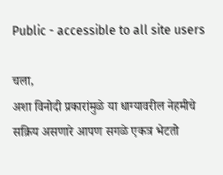Public - accessible to all site users

चला,
अशा विनोदी प्रकारांमुळे या धाग्यावरील नेहमीचे सक्रिय असणारे आपण सगळे एकत्र भेटतो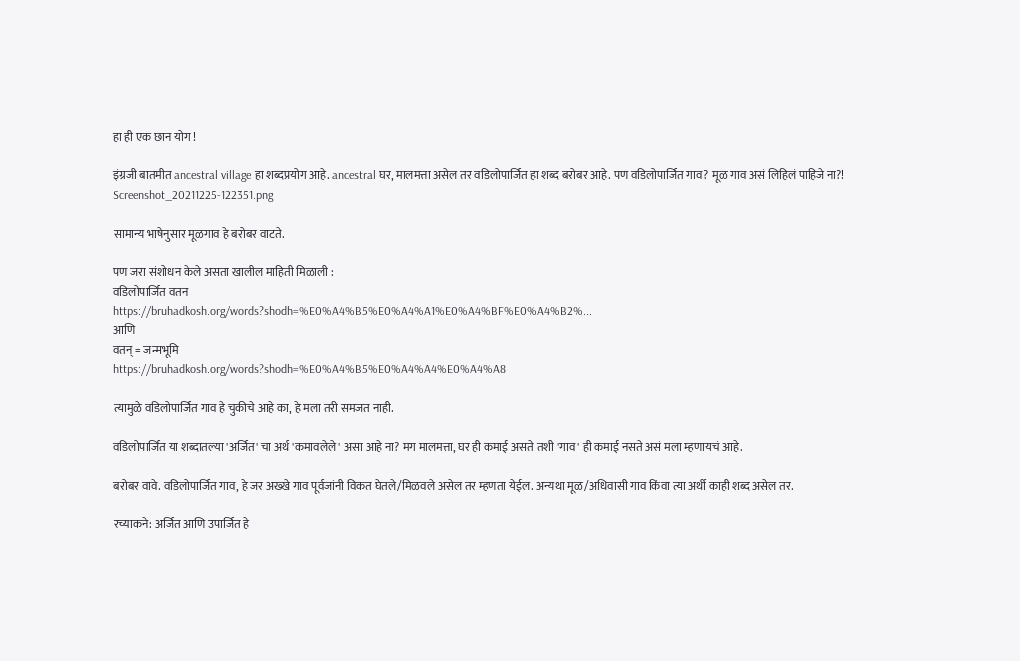हा ही एक छान योग !

इंग्रजी बातमीत ancestral village हा शब्दप्रयोग आहे. ancestral घर, मालमत्ता असेल तर वडिलोपार्जित हा शब्द बरोबर आहे. पण वडिलोपार्जित गाव? मूळ गाव असं लिहिलं पाहिजे ना?!
Screenshot_20211225-122351.png

सामान्य भाषेनुसार मूळगाव हे बरोबर वाटते.

पण जरा संशोधन केले असता खालील माहिती मिळाली :
वडिलोपार्जित वतन
https://bruhadkosh.org/words?shodh=%E0%A4%B5%E0%A4%A1%E0%A4%BF%E0%A4%B2%...
आणि
वतन् = जन्मभूमि
https://bruhadkosh.org/words?shodh=%E0%A4%B5%E0%A4%A4%E0%A4%A8

त्यामुळे वडिलोपार्जित गाव हे चुकीचे आहे का, हे मला तरी समजत नाही.

वडिलोपार्जित या शब्दातल्या 'अर्जित' चा अर्थ 'कमावलेले' असा आहे ना? मग मालमत्ता, घर ही कमाई असते तशी 'गाव' ही कमाई नसते असं मला म्हणायचं आहे.

बरोबर वावे. वडिलोपार्जित गाव, हे जर अख्खे गाव पूर्वजांनी विकत घेतले/मिळवले असेल तर म्हणता येईल. अन्यथा मूळ/अधिवासी गाव किंवा त्या अर्थी काही शब्द असेल तर.

रच्याकने: अर्जित आणि उपार्जित हे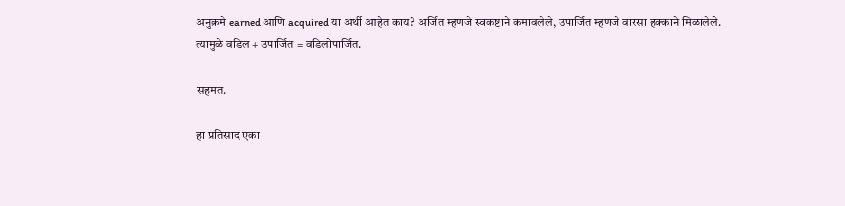अनुक्रमे earned आणि acquired या अर्थी आहेत काय? अर्जित म्हणजे स्वकष्टाने कमावलेले, उपार्जित म्हणजे वारसा हक्काने मिळालेले.
त्यामुळे वडिल + उपार्जित = वडिलोपार्जित.

सहमत.

हा प्रतिसाद एका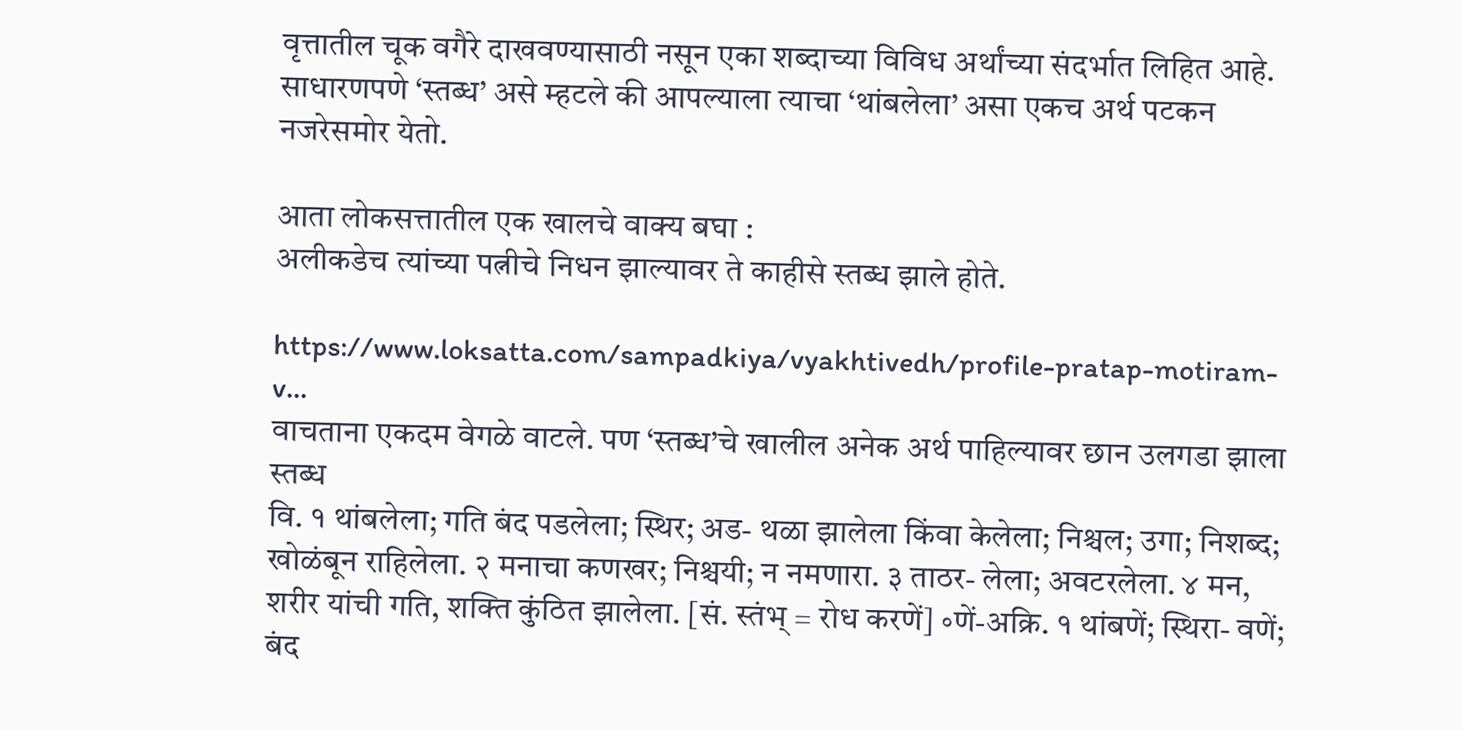वृत्तातील चूक वगैरे दाखवण्यासाठी नसून एका शब्दाच्या विविध अर्थांच्या संदर्भात लिहित आहे.
साधारणपणे ‘स्तब्ध’ असे म्हटले की आपल्याला त्याचा ‘थांबलेला’ असा एकच अर्थ पटकन नजरेसमोर येतो.

आता लोकसत्तातील एक खालचे वाक्य बघा :
अलीकडेच त्यांच्या पत्नीचे निधन झाल्यावर ते काहीसे स्तब्ध झाले होते.

https://www.loksatta.com/sampadkiya/vyakhtivedh/profile-pratap-motiram-v...
वाचताना एकदम वेगळे वाटले. पण ‘स्तब्ध’चे खालील अनेक अर्थ पाहिल्यावर छान उलगडा झाला
स्तब्ध
वि. १ थांबलेला; गति बंद पडलेला; स्थिर; अड- थळा झालेला किंवा केलेला; निश्चल; उगा; निशब्द; खोळंबून राहिलेला. २ मनाचा कणखर; निश्चयी; न नमणारा. ३ ताठर- लेला; अवटरलेला. ४ मन, शरीर यांची गति, शक्ति कुंठित झालेला. [सं. स्तंभ् = रोध करणें] ॰णें-अक्रि. १ थांबणें; स्थिरा- वणें; बंद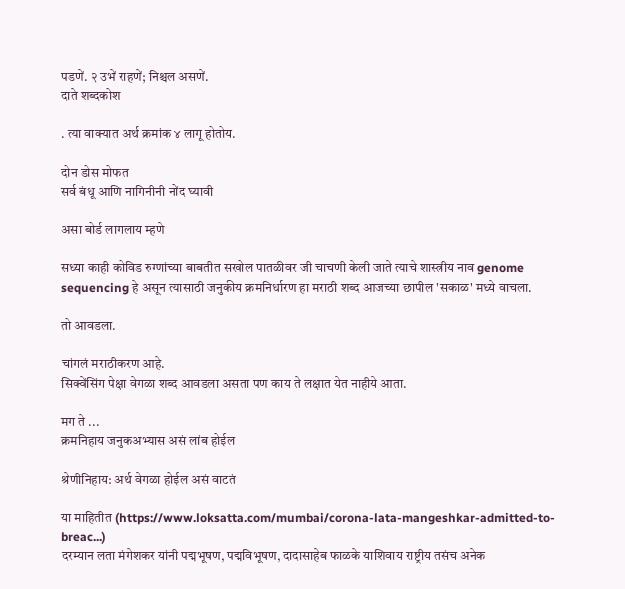पडणें. २ उभें राहणें; निश्चल असणें.
दाते शब्दकोश

. त्या वाक्यात अर्थ क्रमांक ४ लागू होतोय.

दोन डोस मोफत
सर्व बंधू आणि नागिनीनी नोंद घ्यावी

असा बोर्ड लागलाय म्हणे

सध्या काही कोविड रुग्णांच्या बाबतीत सखोल पातळीवर जी चाचणी केली जाते त्याचे शास्त्रीय नाव genome sequencing हे असून त्यासाठी जनुकीय क्रमनिर्धारण हा मराठी शब्द आजच्या छापील 'सकाळ' मध्ये वाचला.

तो आवडला.

चांगलं मराठीकरण आहे.
सिक्वेंसिंग पेक्षा वेगळा शब्द आवडला असता पण काय ते लक्षात येत नाहीये आता.

मग ते ...
क्रमनिहाय जनुकअभ्यास असं लांब होईल

श्रेणीनिहाय: अर्थ वेगळा होईल असं वाटतं

या माहितीत (https://www.loksatta.com/mumbai/corona-lata-mangeshkar-admitted-to-breac...)
दरम्यान लता मंगेशकर यांनी पद्मभूषण, पद्मविभूषण, दादासाहेब फाळके याशिवाय राष्ट्रीय तसंच अनेक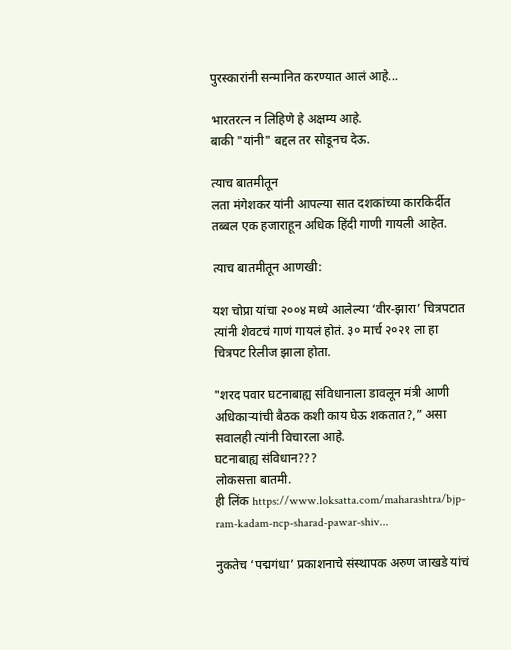पुरस्कारांनी सन्मानित करण्यात आलं आहे...

भारतरत्न न लिहिणे हे अक्षम्य आहे.
बाकी "यांनी" बद्दल तर सोडूनच देऊ.

त्याच बातमीतून
लता मंगेशकर यांनी आपल्या सात दशकांच्या कारकिर्दीत तब्बल एक हजाराहून अधिक हिंदी गाणी गायली आहेत.

त्याच बातमीतून आणखी:

यश चोप्रा यांचा २००४ मध्ये आलेल्या ‘वीर-झारा’ चित्रपटात त्यांनी शेवटचं गाणं गायलं होतं. ३० मार्च २०२१ ला हा चित्रपट रिलीज झाला होता.

"शरद पवार घटनाबाह्य संविधानाला डावलून मंत्री आणी अधिकाऱ्यांची बैठक कशी काय घेऊ शकतात?,” असा सवालही त्यांनी विचारला आहे.
घटनाबाह्य संविधान???
लोकसत्ता बातमी.
ही लिंक https://www.loksatta.com/maharashtra/bjp-ram-kadam-ncp-sharad-pawar-shiv...

नुकतेच ‘पद्मगंधा’ प्रकाशनाचे संस्थापक अरुण जाखडे यांचं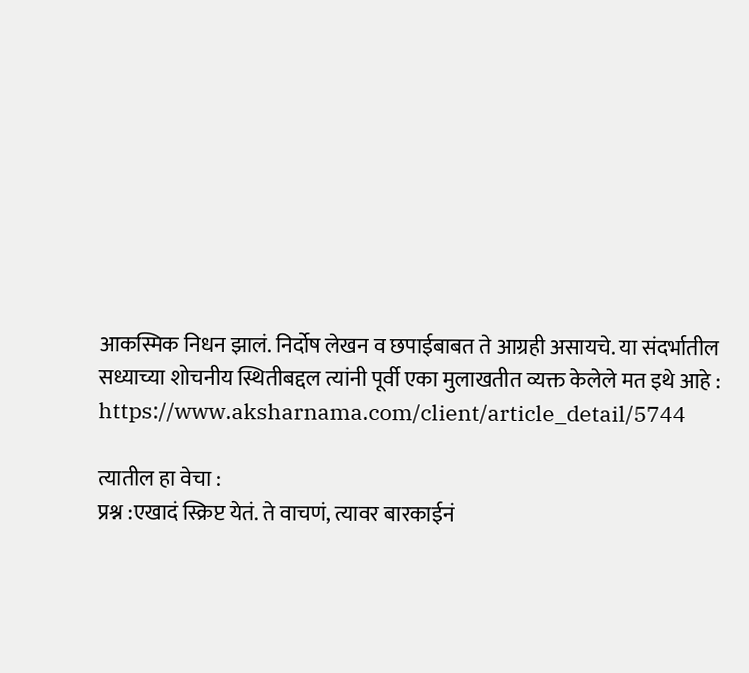आकस्मिक निधन झालं. निर्दोष लेखन व छपाईबाबत ते आग्रही असायचे. या संदर्भातील सध्याच्या शोचनीय स्थितीबद्दल त्यांनी पूर्वी एका मुलाखतीत व्यक्त केलेले मत इथे आहे : https://www.aksharnama.com/client/article_detail/5744

त्यातील हा वेचा :
प्रश्न :एखादं स्क्रिप्ट येतं. ते वाचणं, त्यावर बारकाईनं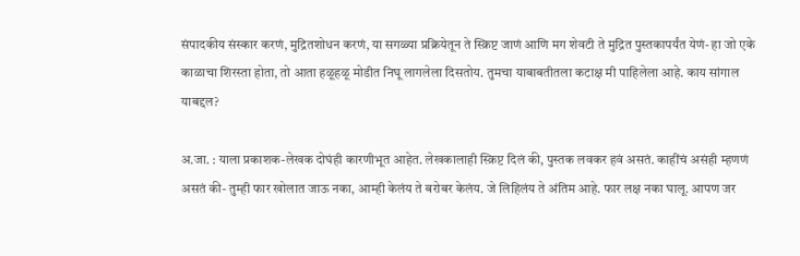संपादकीय संस्कार करणं, मुद्रितशोधन करणं, या सगळ्या प्रक्रियेतून ते स्क्रिप्ट जाणं आणि मग शेवटी ते मुद्रित पुस्तकापर्यंत येणं- हा जो एके काळाचा शिरस्ता होता, तो आता हळूहळू मोडीत निघू लागलेला दिसतोय. तुमचा याबाबतीतला कटाक्ष मी पाहिलेला आहे. काय सांगाल याबद्दल?

अ.जा. : याला प्रकाशक-लेखक दोघंही कारणीभूत आहेत. लेखकालाही स्क्रिप्ट दिलं की, पुस्तक लवकर हवं असतं. काहींचं असंही म्हणणं असतं की- तुम्ही फार खोलात जाऊ नका, आम्ही केलंय ते बरोबर केलंय. जे लिहिलंय ते अंतिम आहे. फार लक्ष नका घालू. आपण जर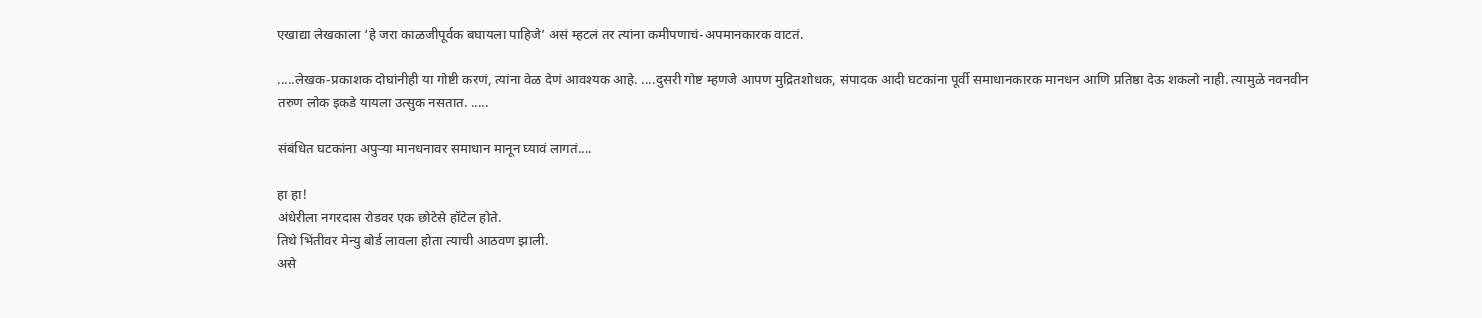एखाद्या लेखकाला ‘हे जरा काळजीपूर्वक बघायला पाहिजे’ असं म्हटलं तर त्यांना कमीपणाचं-अपमानकारक वाटतं.

.....लेखक-प्रकाशक दोघांनीही या गोष्टी करणं, त्यांना वेळ देणं आवश्यक आहे. ....दुसरी गोष्ट म्हणजे आपण मुद्रितशोधक, संपादक आदी घटकांना पूर्वी समाधानकारक मानधन आणि प्रतिष्ठा देऊ शकलो नाही. त्यामुळे नवनवीन तरुण लोक इकडे यायला उत्सुक नसतात. .....

संबंधित घटकांना अपुऱ्या मानधनावर समाधान मानून घ्यावं लागतं....

हा हा!
अंधेरीला नगरदास रोडवर एक छोटेसे हॉटेल होते.
तिथे भिंतीवर मेन्यु बोर्ड लावला होता त्याची आठवण झाली.
असे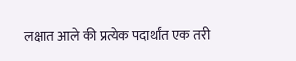लक्षात आले की प्रत्येक पदार्थांत एक तरी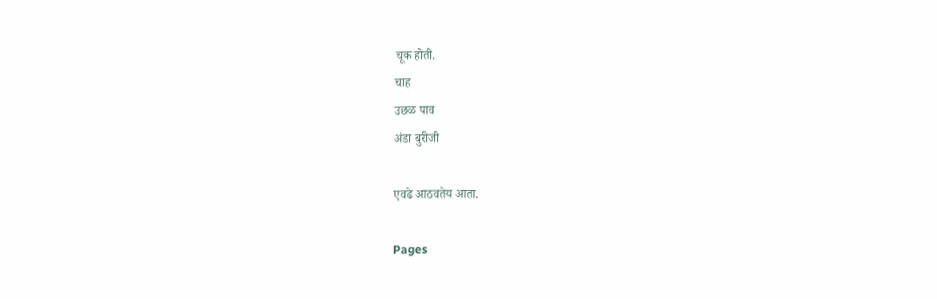चूक होती.
चाह
उछळ पाव
अंडा बुरीजी

एवढे आठवतेय आता.

Pages